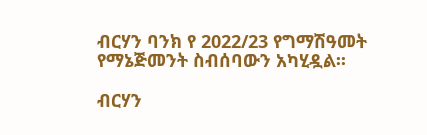ብርሃን ባንክ የ 2022/23 የግማሽዓመት የማኔጅመንት ስብሰባውን አካሂዷል፡፡

ብርሃን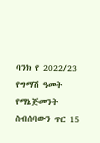ባንክ የ 2022/23 የግማሽ ዓመት የማኔጅመንት ስብሰባውን ጥር 15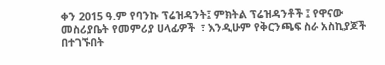ቀን 2015 ዓ.ም የባንኩ ፕሬዝዳንት፤ ምክትል ፕሬዝዳንቶች ፤ የዋናው መስሪያቤት የመምሪያ ሀላፊዎች  ፣ እንዲሁም የቅርንጫፍ ስራ አስኪያጆች በተገኙበት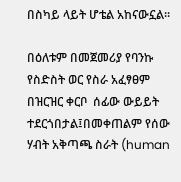በስካይ ላይት ሆቴል አከናውኗል፡፡

በዕለቱም በመጀመሪያ የባንኩ የስድስት ወር የስራ አፈፃፀም በዝርዝር ቀርቦ  ሰፊው ውይይት ተደርጎበታል፤በመቀጠልም የሰው ሃብት አቅጣጫ ስራት (human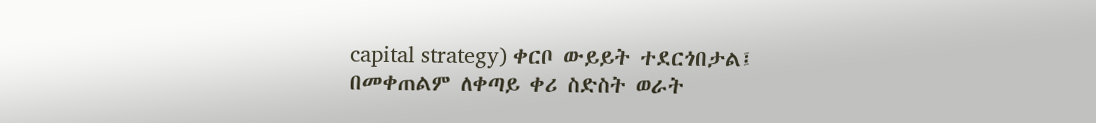capital strategy) ቀርቦ ውይይት ተደርጎበታል፤ በመቀጠልም ለቀጣይ ቀሪ ስድስት ወራት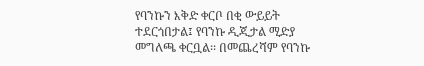የባንኩን እቅድ ቀርቦ በቂ ውይይት ተደርጎበታል፤ የባንኩ ዲጂታል ሚድያ መግለጫ ቀርቧል፡፡ በመጨረሻም የባንኩ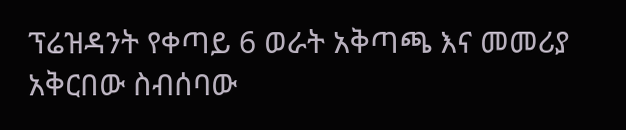ፕሬዝዳንት የቀጣይ 6 ወራት አቅጣጫ እና መመሪያ አቅርበው ስብሰባው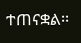ተጠናቋል፡፡